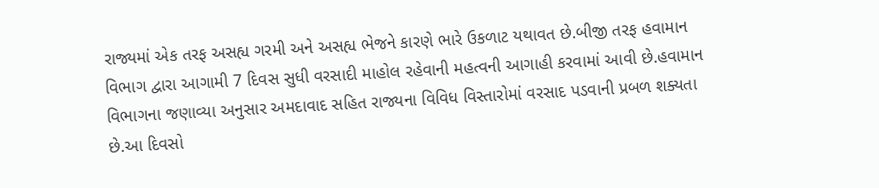રાજ્યમાં એક તરફ અસહ્ય ગરમી અને અસહ્ય ભેજને કારણે ભારે ઉકળાટ યથાવત છે.બીજી તરફ હવામાન વિભાગ દ્વારા આગામી 7 દિવસ સુધી વરસાદી માહોલ રહેવાની મહત્વની આગાહી કરવામાં આવી છે.હવામાન વિભાગના જણાવ્યા અનુસાર અમદાવાદ સહિત રાજ્યના વિવિધ વિસ્તારોમાં વરસાદ પડવાની પ્રબળ શક્યતા છે.આ દિવસો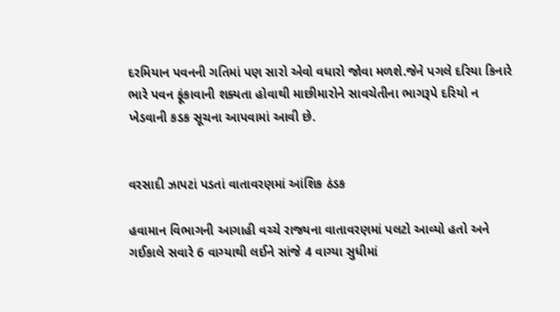દરમિયાન પવનની ગતિમાં પણ સારો એવો વધારો જોવા મળશે.જેને પગલે દરિયા કિનારે ભારે પવન ફૂંકાવાની શક્યતા હોવાથી માછીમારોને સાવચેતીના ભાગરૂપે દરિયો ન ખેડવાની કડક સૂચના આપવામાં આવી છે.


વરસાદી ઝાપટાં પડતાં વાતાવરણમાં આંશિક ઠંડક

હવામાન વિભાગની આગાહી વચ્ચે રાજ્યના વાતાવરણમાં પલટો આવ્યો હતો અને ગઈકાલે સવારે 6 વાગ્યાથી લઈને સાંજે 4 વાગ્યા સુધીમાં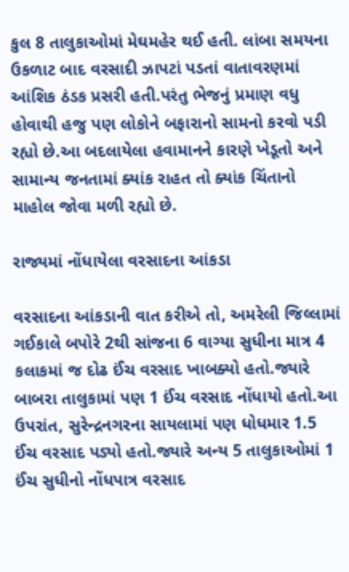કુલ 8 તાલુકાઓમાં મેઘમહેર થઈ હતી. લાંબા સમયના ઉકળાટ બાદ વરસાદી ઝાપટાં પડતાં વાતાવરણમાં આંશિક ઠંડક પ્રસરી હતી.પરંતુ ભેજનું પ્રમાણ વધુ હોવાથી હજુ પણ લોકોને બફારાનો સામનો કરવો પડી રહ્યો છે.આ બદલાયેલા હવામાનને કારણે ખેડૂતો અને સામાન્ય જનતામાં ક્યાંક રાહત તો ક્યાંક ચિંતાનો માહોલ જોવા મળી રહ્યો છે.

રાજ્યમાં નોંધાયેલા વરસાદના આંકડા

વરસાદના આંકડાની વાત કરીએ તો, અમરેલી જિલ્લામાં ગઈકાલે બપોરે 2થી સાંજના 6 વાગ્યા સુધીના માત્ર 4 કલાકમાં જ દોઢ ઈંચ વરસાદ ખાબક્યો હતો.જ્યારે બાબરા તાલુકામાં પણ 1 ઈંચ વરસાદ નોંધાયો હતો.આ ઉપરાંત, સુરેન્દ્રનગરના સાયલામાં પણ ધોધમાર 1.5 ઈંચ વરસાદ પડ્યો હતો.જ્યારે અન્ય 5 તાલુકાઓમાં 1 ઈંચ સુધીનો નોંધપાત્ર વરસાદ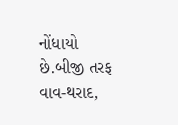નોંધાયો છે.બીજી તરફ વાવ-થરાદ,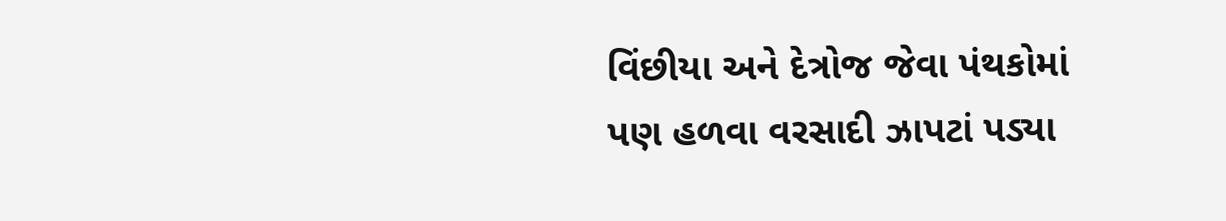વિંછીયા અને દેત્રોજ જેવા પંથકોમાં પણ હળવા વરસાદી ઝાપટાં પડ્યા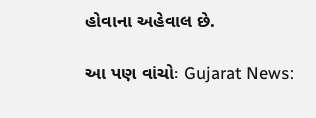હોવાના અહેવાલ છે.

આ પણ વાંચોઃ Gujarat News: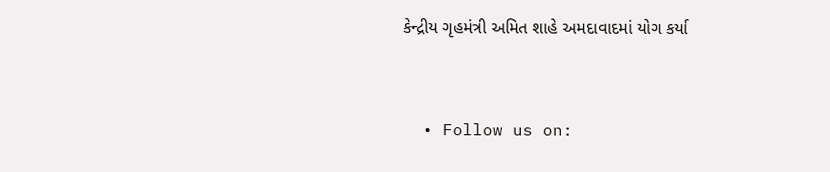કેન્દ્રીય ગૃહમંત્રી અમિત શાહે અમદાવાદમાં યોગ કર્યા


  • Follow us on: